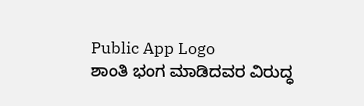Public App Logo
ಶಾಂತಿ ಭಂಗ ಮಾಡಿದವರ ವಿರುದ್ಧ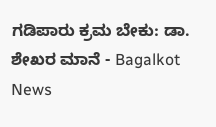ಗಡಿಪಾರು ಕ್ರಮ ಬೇಕು: ಡಾ. ಶೇಖರ ಮಾನೆ - Bagalkot News